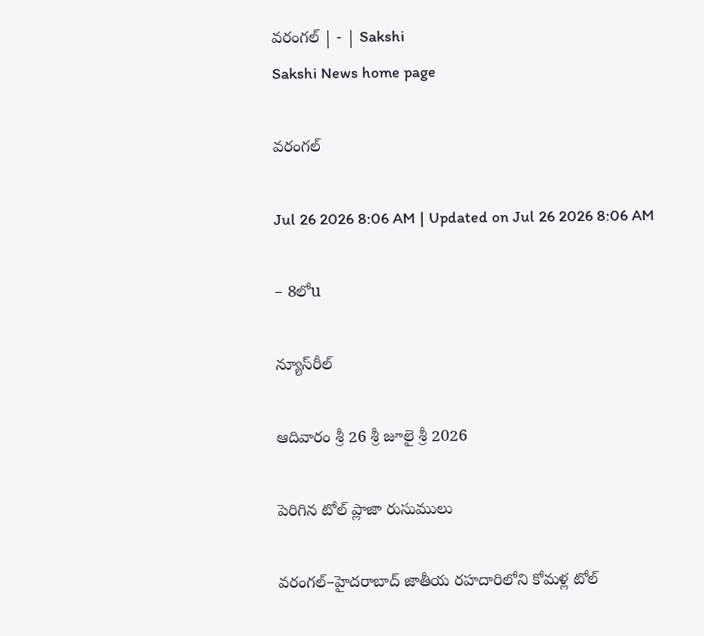వరంగల్‌ | - | Sakshi
Sakshi News home page

వరంగల్‌

Jul 26 2026 8:06 AM | Updated on Jul 26 2026 8:06 AM

– 8లోu

న్యూస్‌రీల్‌

ఆదివారం శ్రీ 26 శ్రీ జూలై శ్రీ 2026

పెరిగిన టోల్‌ ప్లాజా రుసుములు

వరంగల్‌–హైదరాబాద్‌ జాతీయ రహదారిలోని కోమళ్ల టోల్‌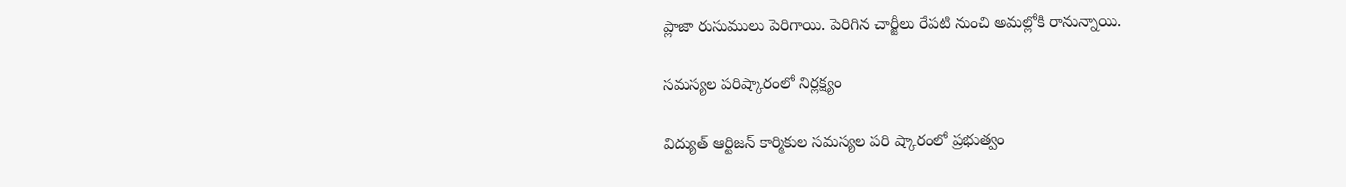ప్లాజా రుసుములు పెరిగాయి. పెరిగిన చార్జీలు రేపటి నుంచి అమల్లోకి రానున్నాయి.

సమస్యల పరిష్కారంలో నిర్లక్ష్యం

విద్యుత్‌ ఆర్టిజన్‌ కార్మికుల సమస్యల పరి ష్కారంలో ప్రభుత్వం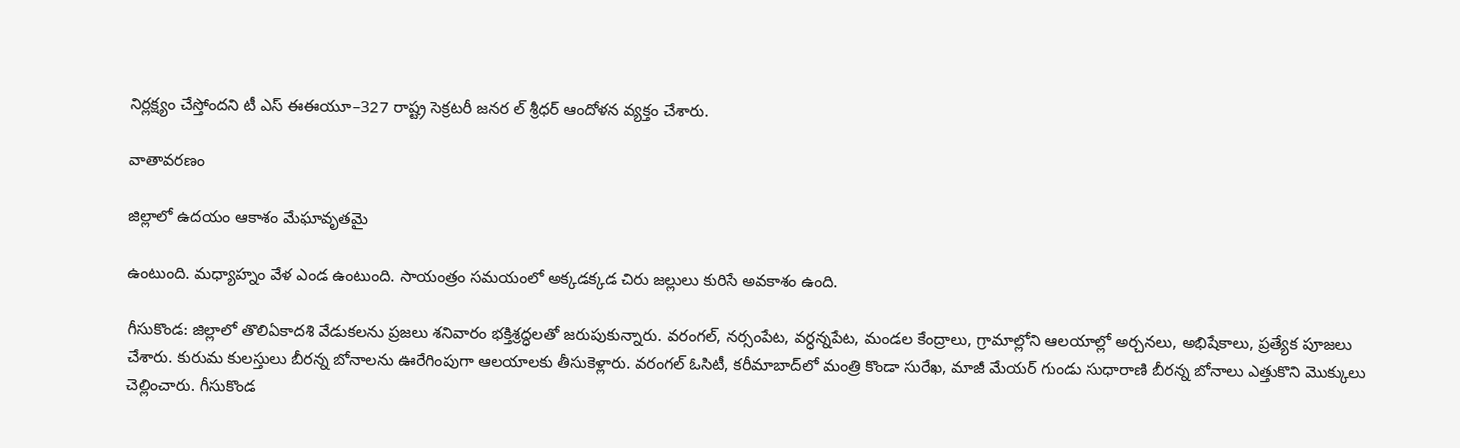నిర్లక్ష్యం చేస్తోందని టీ ఎస్‌ ఈఈయూ–327 రాష్ట్ర సెక్రటరీ జనర ల్‌ శ్రీధర్‌ ఆందోళన వ్యక్తం చేశారు.

వాతావరణం

జిల్లాలో ఉదయం ఆకాశం మేఘావృతమై

ఉంటుంది. మధ్యాహ్నం వేళ ఎండ ఉంటుంది. సాయంత్రం సమయంలో అక్కడక్కడ చిరు జల్లులు కురిసే అవకాశం ఉంది.

గీసుకొండ: జిల్లాలో తొలిఏకాదశి వేడుకలను ప్రజలు శనివారం భక్తిశ్రద్ధలతో జరుపుకున్నారు. వరంగల్‌, నర్సంపేట, వర్ధన్నపేట, మండల కేంద్రాలు, గ్రామాల్లోని ఆలయాల్లో అర్చనలు, అభిషేకాలు, ప్రత్యేక పూజలు చేశారు. కురుమ కులస్తులు బీరన్న బోనాలను ఊరేగింపుగా ఆలయాలకు తీసుకెళ్లారు. వరంగల్‌ ఓసిటీ, కరీమాబాద్‌లో మంత్రి కొండా సురేఖ, మాజీ మేయర్‌ గుండు సుధారాణి బీరన్న బోనాలు ఎత్తుకొని మొక్కులు చెల్లించారు. గీసుకొండ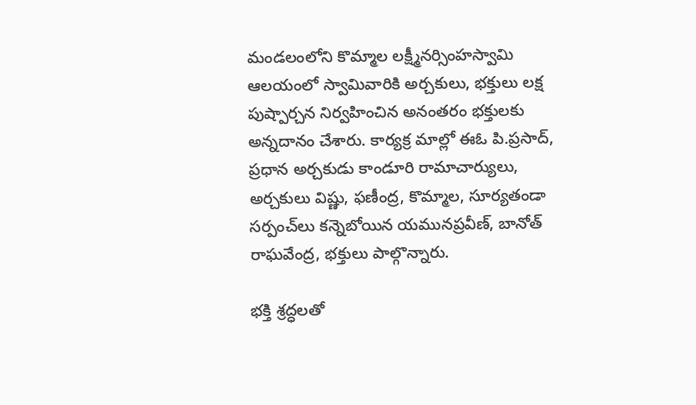మండలంలోని కొమ్మాల లక్ష్మీనర్సింహస్వామి ఆలయంలో స్వామివారికి అర్చకులు, భక్తులు లక్ష పుష్పార్చన నిర్వహించిన అనంతరం భక్తులకు అన్నదానం చేశారు. కార్యక్ర మాల్లో ఈఓ పి.ప్రసాద్‌, ప్రధాన అర్చకుడు కాండూరి రామాచార్యులు, అర్చకులు విష్ణు, ఫణీంద్ర, కొమ్మాల, సూర్యతండా సర్పంచ్‌లు కన్నెబోయిన యమునప్రవీణ్‌, బానోత్‌ రాఘవేంద్ర, భక్తులు పాల్గొన్నారు.

భక్తి శ్రద్ధలతో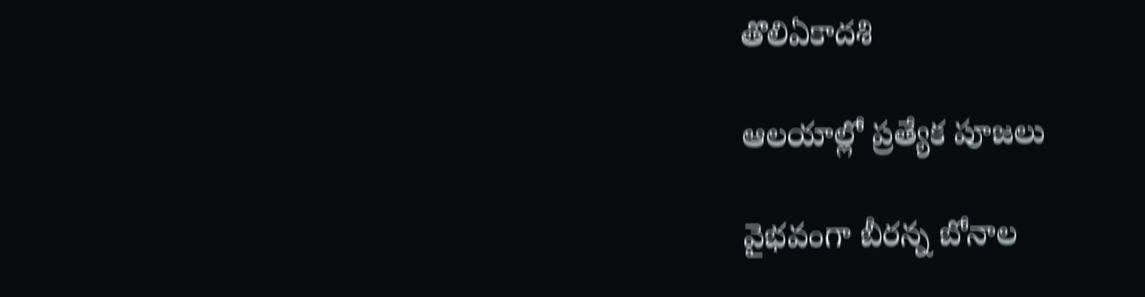తొలిఏకాదశి

ఆలయాల్లో ప్రత్యేక పూజలు

వైభవంగా బీరన్న బోనాల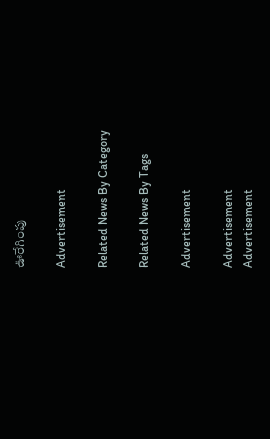ఊరేగింపు

Advertisement

Related News By Category

Related News By Tags

Advertisement

Advertisement
Advertisement